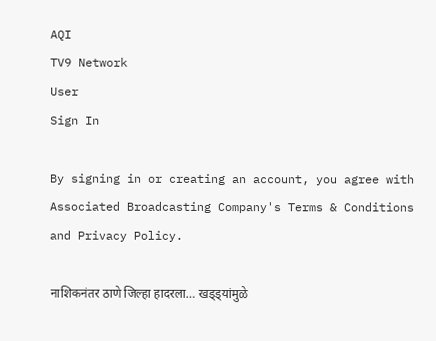AQI
TV9 Network
User
Sign In

By signing in or creating an account, you agree with Associated Broadcasting Company's Terms & Conditions and Privacy Policy.

नाशिकनंतर ठाणे जिल्हा हादरला… खड्ड्यांमुळे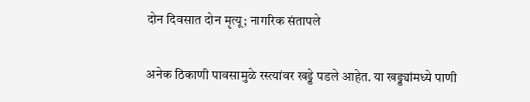दोन दिवसात दोन मृत्यू; नागरिक संतापले

अनेक ठिकाणी पावसामुळे रस्त्यांवर खड्डे पडले आहेत. या खड्ड्यांमध्ये पाणी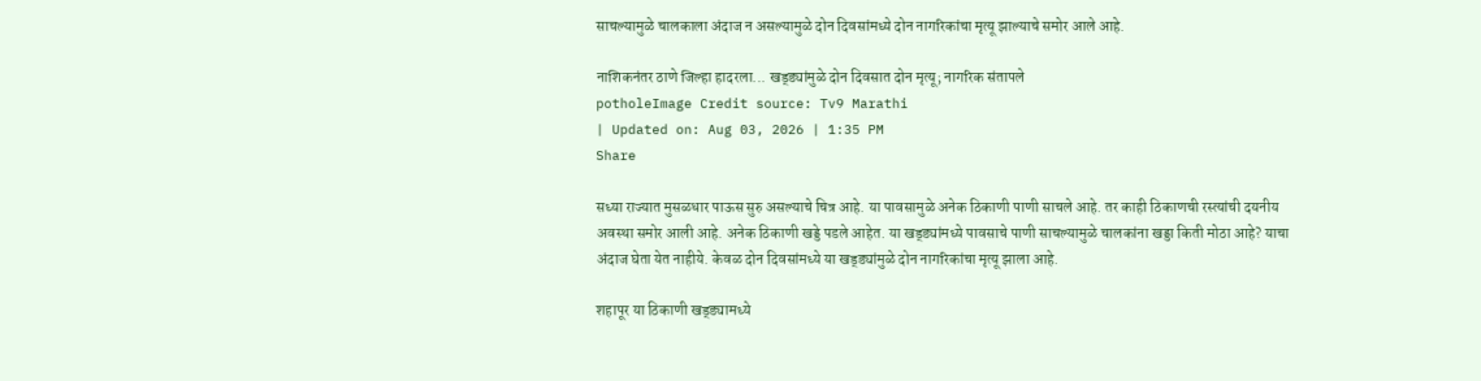साचल्यामुळे चालकाला अंदाज न असल्यामुळे दोन दिवसांमध्ये दोन नागरिकांचा मृत्यू झाल्याचे समोर आले आहे.

नाशिकनंतर ठाणे जिल्हा हादरला... खड्ड्यांमुळे दोन दिवसात दोन मृत्यू; नागरिक संतापले
potholeImage Credit source: Tv9 Marathi
| Updated on: Aug 03, 2026 | 1:35 PM
Share

सध्या राज्यात मुसळधार पाऊस सुरु असल्याचे चित्र आहे. या पावसामुळे अनेक ठिकाणी पाणी साचले आहे. तर काही ठिकाणची रस्त्यांची दयनीय अवस्था समोर आली आहे. अनेक ठिकाणी खड्डे पडले आहेत. या खड्ड्यांमध्ये पावसाचे पाणी साचल्यामुळे चालकांना खड्डा किती मोठा आहे? याचा अंदाज घेता येत नाहीये. केवळ दोन दिवसांमध्ये या खड्ड्यांमुळे दोन नागरिकांचा मृत्यू झाला आहे.

शहापूर या ठिकाणी खड्ड्यामध्ये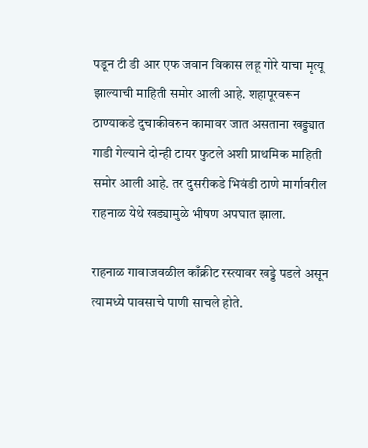पडून टी डी आर एफ जवान विकास लहू गोरे याचा मृत्यू झाल्याची माहिती समोर आली आहे. शहापूरवरून ठाण्याकडे दुचाकीवरुन कामावर जात असताना खड्ड्यात गाडी गेल्याने दोन्ही टायर फुटले अशी प्राथमिक माहिती समोर आली आहे. तर दुसरीकडे भिवंडी ठाणे मार्गावरील राहनाळ येथे खड्यामुळे भीषण अपघात झाला.

राहनाळ गावाजवळील काँक्रीट रस्त्यावर खड्डे पडले असून त्यामध्ये पावसाचे पाणी साचले होते.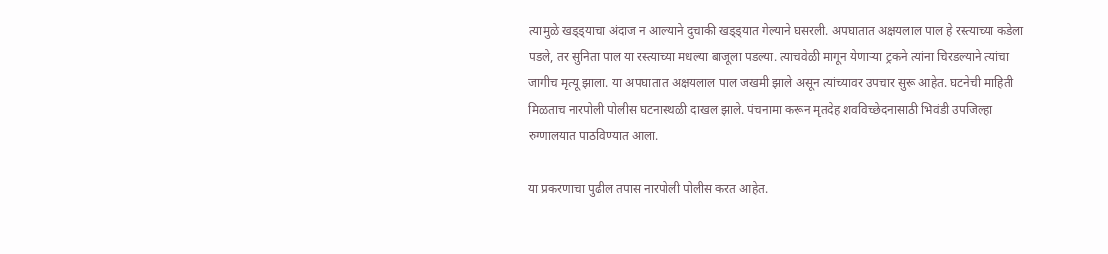त्यामुळे खड्ड्याचा अंदाज न आल्याने दुचाकी खड्ड्यात गेल्याने घसरली. अपघातात अक्षयलाल पाल हे रस्त्याच्या कडेला पडले, तर सुनिता पाल या रस्त्याच्या मधल्या बाजूला पडल्या. त्याचवेळी मागून येणाऱ्या ट्रकने त्यांना चिरडल्याने त्यांचा जागीच मृत्यू झाला. या अपघातात अक्षयलाल पाल जखमी झाले असून त्यांच्यावर उपचार सुरू आहेत. घटनेची माहिती मिळताच नारपोली पोलीस घटनास्थळी दाखल झाले. पंचनामा करून मृतदेह शवविच्छेदनासाठी भिवंडी उपजिल्हा रुग्णालयात पाठविण्यात आला.

या प्रकरणाचा पुढील तपास नारपोली पोलीस करत आहेत.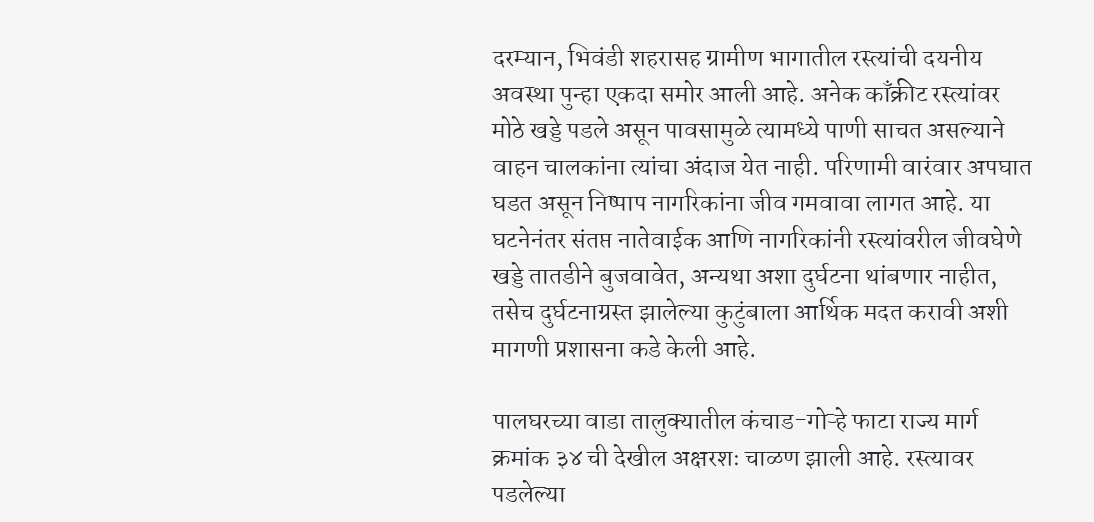दरम्यान, भिवंडी शहरासह ग्रामीण भागातील रस्त्यांची दयनीय अवस्था पुन्हा एकदा समोर आली आहे. अनेक काँक्रीट रस्त्यांवर मोठे खड्डे पडले असून पावसामुळे त्यामध्ये पाणी साचत असल्याने वाहन चालकांना त्यांचा अंदाज येत नाही. परिणामी वारंवार अपघात घडत असून निष्पाप नागरिकांना जीव गमवावा लागत आहे. या घटनेनंतर संतप्त नातेवाईक आणि नागरिकांनी रस्त्यांवरील जीवघेणे खड्डे तातडीने बुजवावेत, अन्यथा अशा दुर्घटना थांबणार नाहीत, तसेच दुर्घटनाग्रस्त झालेल्या कुटुंबाला आर्थिक मदत करावी अशी मागणी प्रशासना कडे केली आहे.

पालघरच्या वाडा तालुक्यातील कंचाड-गोऱ्हे फाटा राज्य मार्ग क्रमांक ३४ ची देखील अक्षरशः चाळण झाली आहे. रस्त्यावर पडलेल्या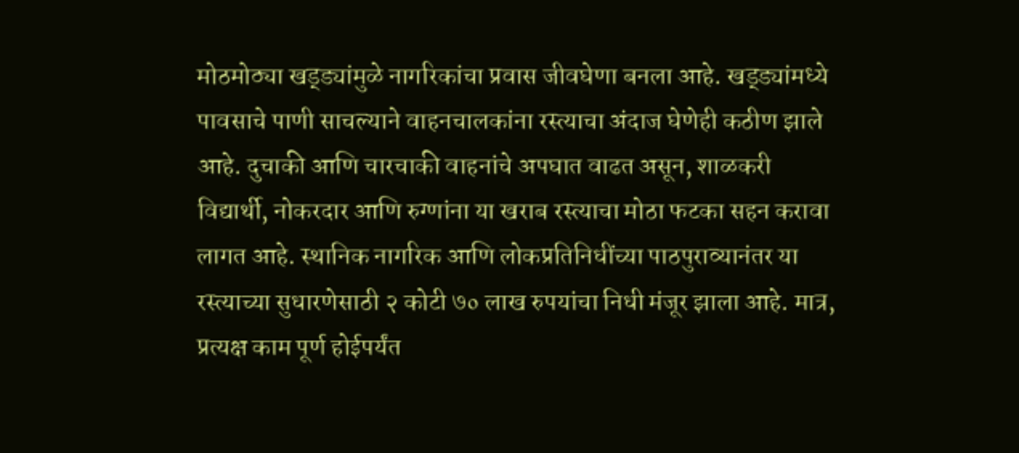मोठमोठ्या खड्ड्यांमुळे नागरिकांचा प्रवास जीवघेणा बनला आहे. खड्ड्यांमध्ये पावसाचे पाणी साचल्याने वाहनचालकांना रस्त्याचा अंदाज घेणेही कठीण झाले आहे. दुचाकी आणि चारचाकी वाहनांचे अपघात वाढत असून, शाळकरी विद्यार्थी, नोकरदार आणि रुग्णांना या खराब रस्त्याचा मोठा फटका सहन करावा लागत आहे. स्थानिक नागरिक आणि लोकप्रतिनिधींच्या पाठपुराव्यानंतर या रस्त्याच्या सुधारणेसाठी २ कोटी ७० लाख रुपयांचा निधी मंजूर झाला आहे. मात्र, प्रत्यक्ष काम पूर्ण होईपर्यंत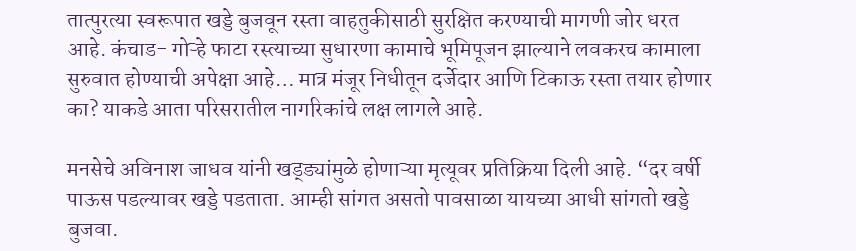तात्पुरत्या स्वरूपात खड्डे बुजवून रस्ता वाहतुकीसाठी सुरक्षित करण्याची मागणी जोर धरत आहे. कंचाड- गोऱ्हे फाटा रस्त्याच्या सुधारणा कामाचे भूमिपूजन झाल्याने लवकरच कामाला सुरुवात होण्याची अपेक्षा आहे… मात्र मंजूर निधीतून दर्जेदार आणि टिकाऊ रस्ता तयार होणार का? याकडे आता परिसरातील नागरिकांचे लक्ष लागले आहे.

मनसेचे अविनाश जाधव यांनी खड्ड्यांमुळे होणाऱ्या मृत्यूवर प्रतिक्रिया दिली आहे. “दर वर्षी पाऊस पडल्यावर खड्डे पडताता. आम्ही सांगत असतो पावसाळा यायच्या आधी सांगतो खड्डे बुजवा.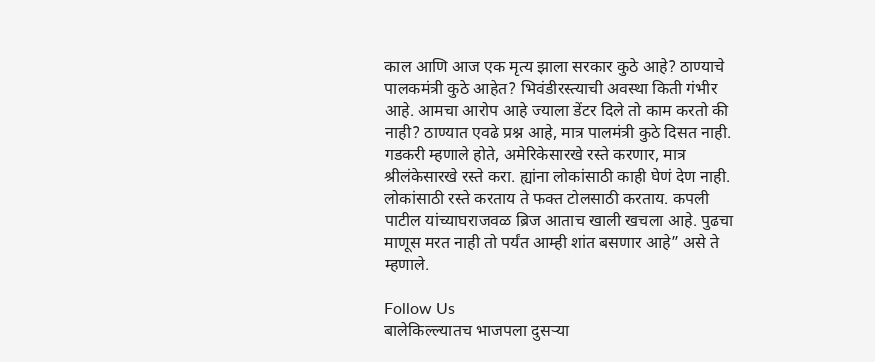काल आणि आज एक मृत्य झाला सरकार कुठे आहे? ठाण्याचे पालकमंत्री कुठे आहेत? भिवंडीरस्त्याची अवस्था किती गंभीर आहे. आमचा आरोप आहे ज्याला डेंटर दिले तो काम करतो की नाही? ठाण्यात एवढे प्रश्न आहे, मात्र पालमंत्री कुठे दिसत नाही. गडकरी म्हणाले होते, अमेरिकेसारखे रस्ते करणार, मात्र श्रीलंकेसारखे रस्ते करा. ह्यांना लोकांसाठी काही घेणं देण नाही. लोकांसाठी रस्ते करताय ते फक्त टोलसाठी करताय. कपली पाटील यांच्याघराजवळ ब्रिज आताच खाली खचला आहे. पुढचा माणूस मरत नाही तो पर्यंत आम्ही शांत बसणार आहे” असे ते म्हणाले.

Follow Us
बालेकिल्ल्यातच भाजपला दुसऱ्या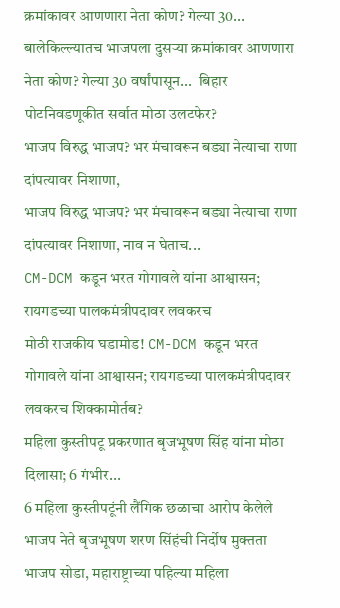क्रमांकावर आणणारा नेता कोण? गेल्या 30...
बालेकिल्ल्यातच भाजपला दुसऱ्या क्रमांकावर आणणारा नेता कोण? गेल्या 30 वर्षांपासून...  बिहार पोटनिवडणूकीत सर्वात मोठा उलटफेर?
भाजप विरुद्ध भाजप? भर मंचावरून बड्या नेत्याचा राणा दांपत्यावर निशाणा,
भाजप विरुद्ध भाजप? भर मंचावरून बड्या नेत्याचा राणा दांपत्यावर निशाणा, नाव न घेताच...
CM-DCM कडून भरत गोगावले यांना आश्वासन; रायगडच्या पालकमंत्रीपदावर लवकरच
मोठी राजकीय घडामोड! CM-DCM कडून भरत गोगावले यांना आश्वासन; रायगडच्या पालकमंत्रीपदावर लवकरच शिक्कामोर्तब?
महिला कुस्तीपटू प्रकरणात बृजभूषण सिंह यांना मोठा दिलासा; 6 गंभीर...
6 महिला कुस्तीपटूंनी लैंगिक छळाचा आरोप केलेले भाजप नेते बृजभूषण शरण सिंहंची निर्दोष मुक्तता
भाजप सोडा, महाराष्ट्राच्या पहिल्या महिला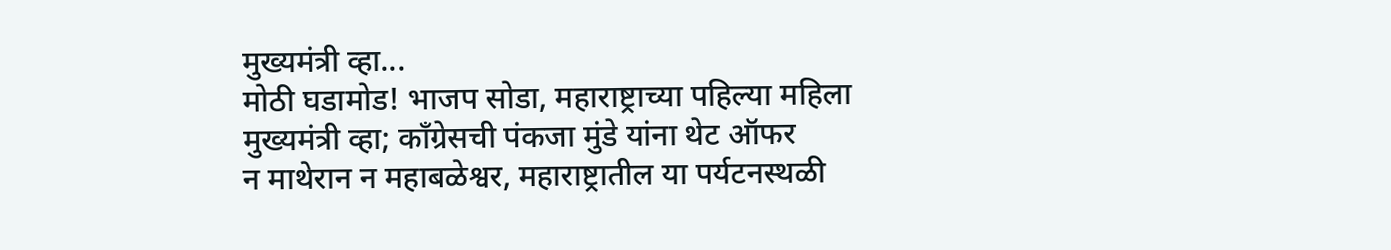मुख्यमंत्री व्हा...
मोठी घडामोड! भाजप सोडा, महाराष्ट्राच्या पहिल्या महिला मुख्यमंत्री व्हा; काँग्रेसची पंकजा मुंडे यांना थेट ऑफर
न माथेरान न महाबळेश्वर, महाराष्ट्रातील या पर्यटनस्थळी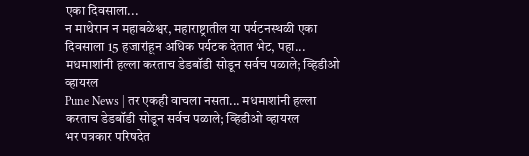एका दिवसाला...
न माथेरान न महाबळेश्वर, महाराष्ट्रातील या पर्यटनस्थळी एका दिवसाला 15 हजारांहून अधिक पर्यटक देतात भेट, पहा...
मधमाशांनी हल्ला करताच डेडबॉडी सोडून सर्वच पळाले; व्हिडीओ व्हायरल
Pune News | तर एकही वाचला नसता... मधमाशांनी हल्ला करताच डेडबॉडी सोडून सर्वच पळाले; व्हिडीओ व्हायरल
भर पत्रकार परिषदेत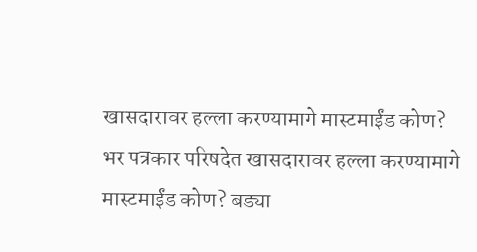खासदारावर हल्ला करण्यामागे मास्टमाईंड कोण?
भर पत्रकार परिषदेत खासदारावर हल्ला करण्यामागे मास्टमाईंड कोण? बड्या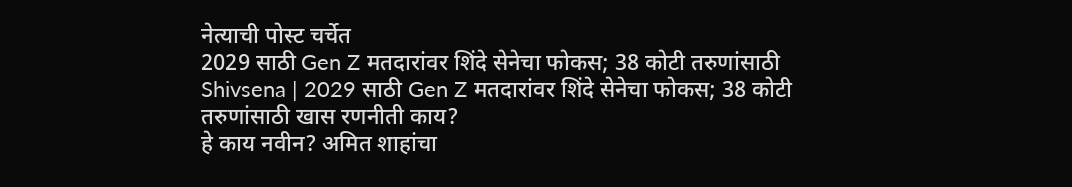नेत्याची पोस्ट चर्चेत
2029 साठी Gen Z मतदारांवर शिंदे सेनेचा फोकस; 38 कोटी तरुणांसाठी
Shivsena | 2029 साठी Gen Z मतदारांवर शिंदे सेनेचा फोकस; 38 कोटी तरुणांसाठी खास रणनीती काय?
हे काय नवीन? अमित शाहांचा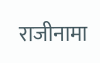राजीनामा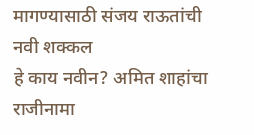मागण्यासाठी संजय राऊतांची नवी शक्कल
हे काय नवीन? अमित शाहांचा राजीनामा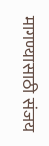मागण्यासाठी संजय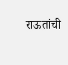राऊतांची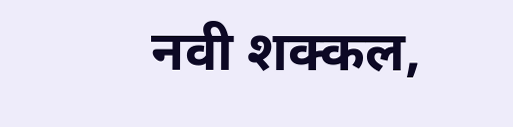नवी शक्कल,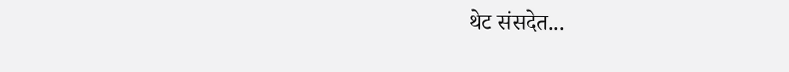थेट संसदेत...